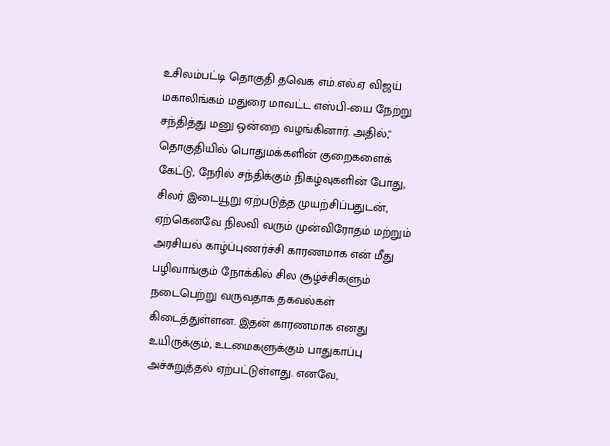உசிலம்பட்டி தொகுதி தவெக எம்.எல்.ஏ விஜய் மகாலிங்கம் மதுரை மாவட்ட எஸ்பி-யை நேற்று சந்தித்து மனு ஒன்றை வழங்கினார். அதில்," தொகுதியில் பொதுமக்களின் குறைகளைக் கேட்டு, நேரில் சந்திக்கும் நிகழ்வுகளின் போது, சிலர் இடையூறு ஏற்படுத்த முயற்சிப்பதுடன், ஏற்கெனவே நிலவி வரும் முன்விரோதம் மற்றும் அரசியல் காழ்ப்புணர்ச்சி காரணமாக என் மீது பழிவாங்கும் நோக்கில் சில சூழ்ச்சிகளும் நடைபெற்று வருவதாக தகவல்கள் கிடைத்துள்ளன. இதன் காரணமாக எனது உயிருக்கும், உடமைகளுக்கும் பாதுகாப்பு அச்சுறுத்தல் ஏற்பட்டுள்ளது. எனவே,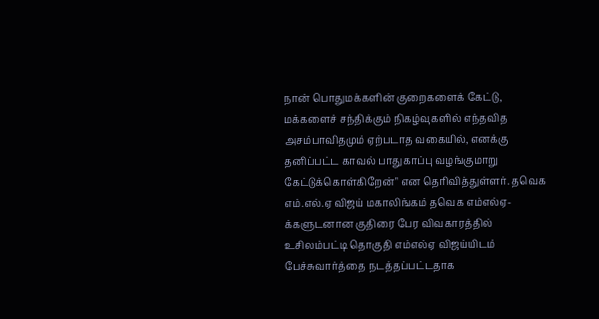நான் பொதுமக்களின் குறைகளைக் கேட்டு, மக்களைச் சந்திக்கும் நிகழ்வுகளில் எந்தவித அசம்பாவிதமும் ஏற்படாத வகையில், எனக்கு தனிப்பட்ட காவல் பாதுகாப்பு வழங்குமாறு கேட்டுக்கொள்கிறேன்" என தெரிவித்துள்ளர். தவெக எம்.எல்.ஏ விஜய் மகாலிங்கம் தவெக எம்எல்ஏ-க்களுடனான குதிரை பேர விவகாரத்தில் உசிலம்பட்டி தொகுதி எம்எல்ஏ விஜய்யிடம் பேச்சுவார்த்தை நடத்தப்பட்டதாக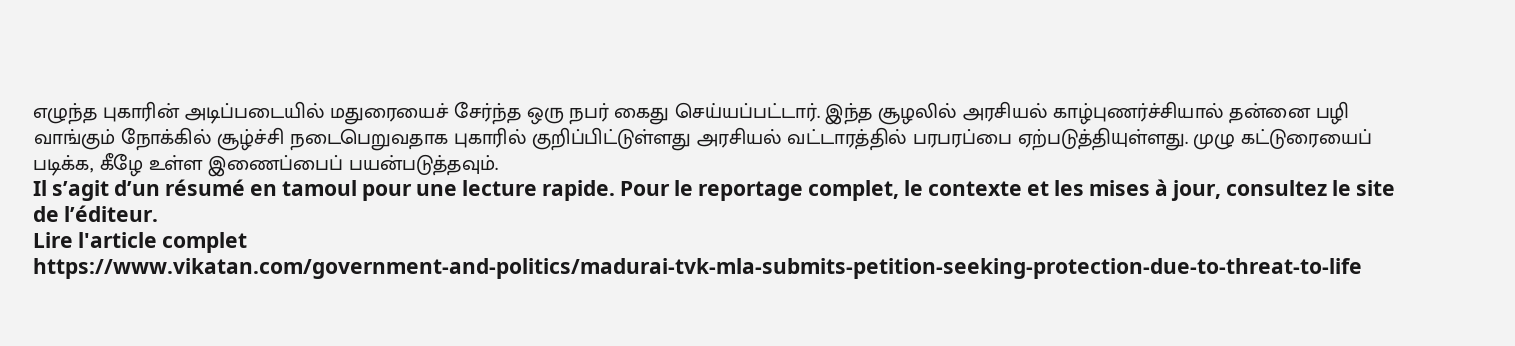எழுந்த புகாரின் அடிப்படையில் மதுரையைச் சேர்ந்த ஒரு நபர் கைது செய்யப்பட்டார். இந்த சூழலில் அரசியல் காழ்புணர்ச்சியால் தன்னை பழி வாங்கும் நோக்கில் சூழ்ச்சி நடைபெறுவதாக புகாரில் குறிப்பிட்டுள்ளது அரசியல் வட்டாரத்தில் பரபரப்பை ஏற்படுத்தியுள்ளது. முழு கட்டுரையைப் படிக்க, கீழே உள்ள இணைப்பைப் பயன்படுத்தவும்.
Il s’agit d’un résumé en tamoul pour une lecture rapide. Pour le reportage complet, le contexte et les mises à jour, consultez le site de l’éditeur.
Lire l'article complet
https://www.vikatan.com/government-and-politics/madurai-tvk-mla-submits-petition-seeking-protection-due-to-threat-to-life